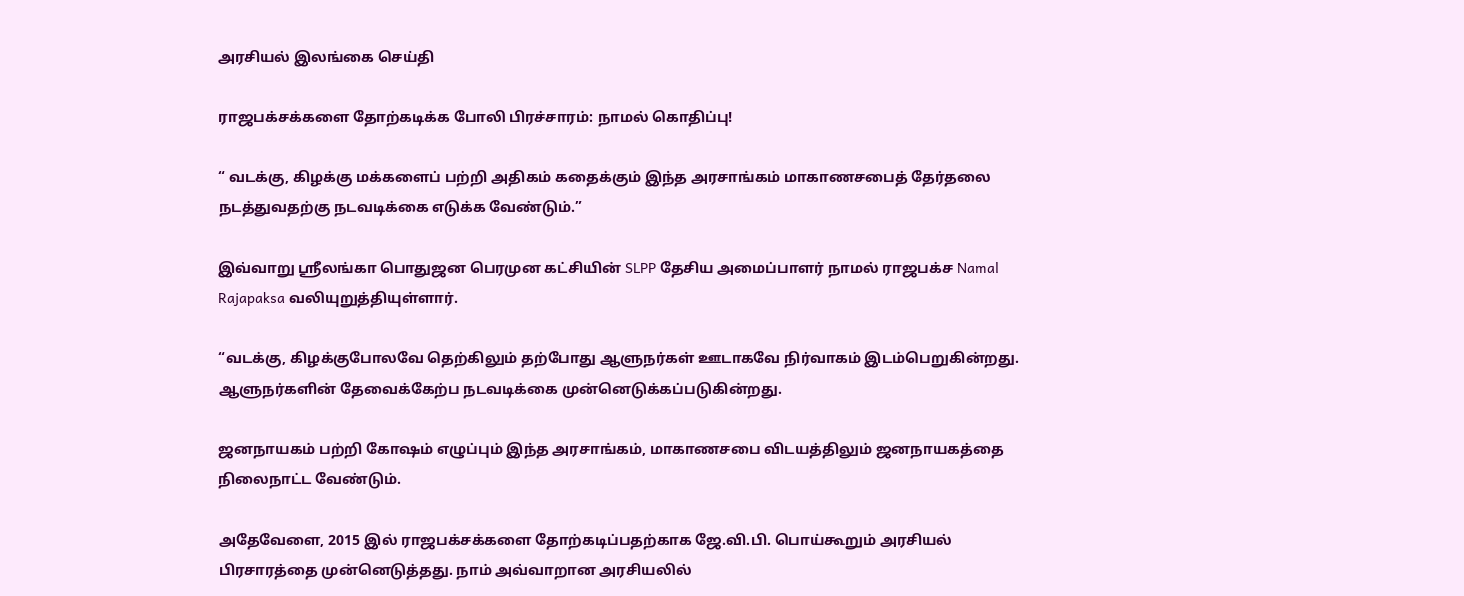அரசியல் இலங்கை செய்தி

ராஜபக்சக்களை தோற்கடிக்க போலி பிரச்சாரம்: நாமல் கொதிப்பு!

“ வடக்கு, கிழக்கு மக்களைப் பற்றி அதிகம் கதைக்கும் இந்த அரசாங்கம் மாகாணசபைத் தேர்தலை நடத்துவதற்கு நடவடிக்கை எடுக்க வேண்டும்.”

இவ்வாறு ஸ்ரீலங்கா பொதுஜன பெரமுன கட்சியின் SLPP தேசிய அமைப்பாளர் நாமல் ராஜபக்ச Namal Rajapaksa வலியுறுத்தியுள்ளார்.

“வடக்கு, கிழக்குபோலவே தெற்கிலும் தற்போது ஆளுநர்கள் ஊடாகவே நிர்வாகம் இடம்பெறுகின்றது. ஆளுநர்களின் தேவைக்கேற்ப நடவடிக்கை முன்னெடுக்கப்படுகின்றது.

ஜனநாயகம் பற்றி கோஷம் எழுப்பும் இந்த அரசாங்கம், மாகாணசபை விடயத்திலும் ஜனநாயகத்தை நிலைநாட்ட வேண்டும்.

அதேவேளை, 2015 இல் ராஜபக்சக்களை தோற்கடிப்பதற்காக ஜே.வி.பி. பொய்கூறும் அரசியல் பிரசாரத்தை முன்னெடுத்தது. நாம் அவ்வாறான அரசியலில்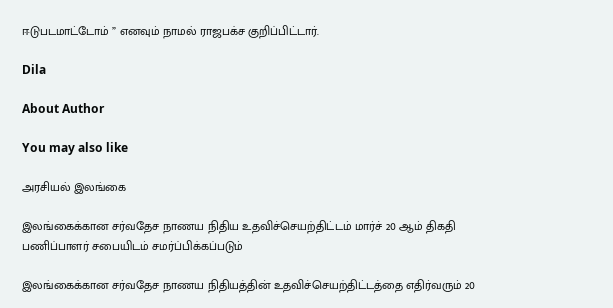ஈடுபடமாட்டோம் ” எனவும் நாமல் ராஜபக்ச குறிப்பிட்டார்.

Dila

About Author

You may also like

அரசியல் இலங்கை

இலங்கைக்கான சர்வதேச நாணய நிதிய உதவிச்செயற்திட்டம் மார்ச் 20 ஆம் திகதி பணிப்பாளர் சபையிடம் சமர்ப்பிக்கப்படும்

இலங்கைக்கான சர்வதேச நாணய நிதியத்தின் உதவிச்செயற்திட்டத்தை எதிர்வரும் 20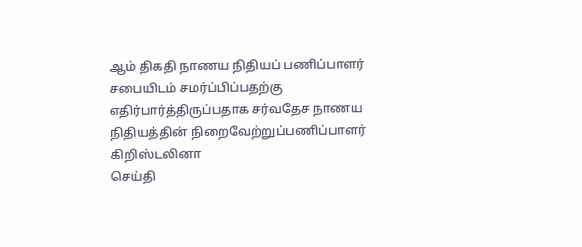ஆம் திகதி நாணய நிதியப் பணிப்பாளர் சபையிடம் சமர்ப்பிப்பதற்கு எதிர்பார்த்திருப்பதாக சர்வதேச நாணய நிதியத்தின் நிறைவேற்றுப்பணிப்பாளர் கிறிஸ்டலினா
செய்தி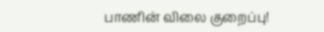பாணின் விலை குறைப்பு!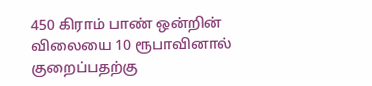450 கிராம் பாண் ஒன்றின் விலையை 10 ரூபாவினால் குறைப்பதற்கு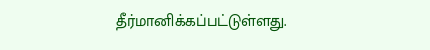தீர்மானிக்கப்பட்டுள்ளது.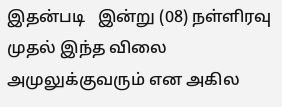இதன்படி   இன்று (08) நள்ளிரவு முதல் இந்த விலை அமுலுக்குவரும் என அகில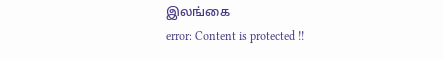இலங்கை
error: Content is protected !!